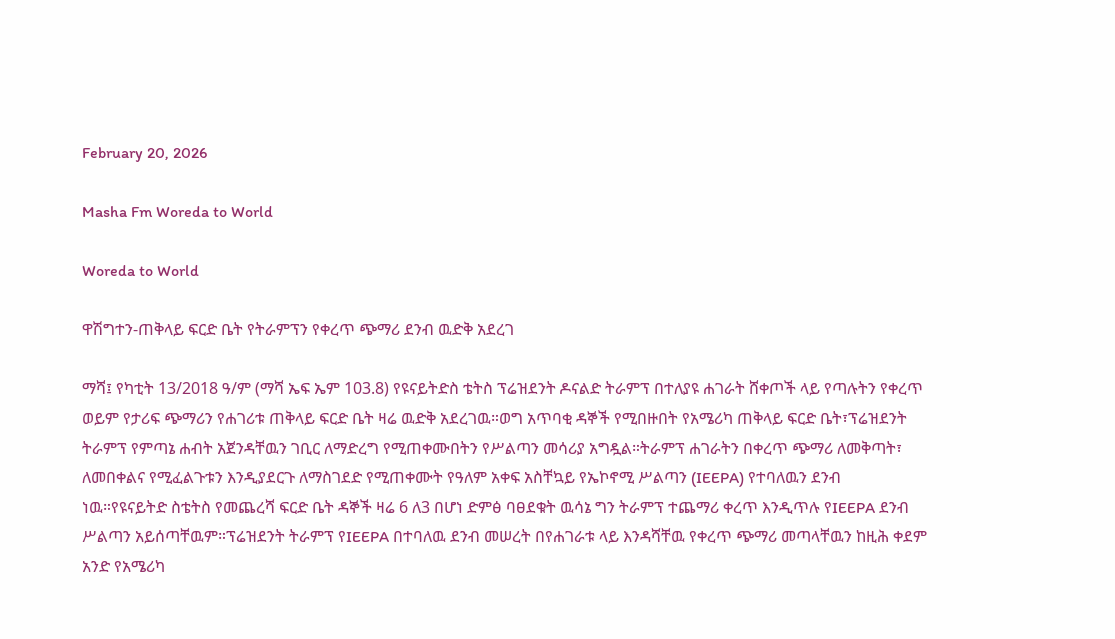February 20, 2026

Masha Fm Woreda to World

Woreda to World

ዋሽግተን-ጠቅላይ ፍርድ ቤት የትራምፕን የቀረጥ ጭማሪ ደንብ ዉድቅ አደረገ

ማሻ፤ የካቲት 13/2018 ዓ/ም (ማሻ ኤፍ ኤም 103.8) የዩናይትድስ ቴትስ ፕሬዝደንት ዶናልድ ትራምፕ በተለያዩ ሐገራት ሸቀጦች ላይ የጣሉትን የቀረጥ ወይም የታሪፍ ጭማሪን የሐገሪቱ ጠቅላይ ፍርድ ቤት ዛሬ ዉድቅ አደረገዉ።ወግ አጥባቂ ዳኞች የሚበዙበት የአሜሪካ ጠቅላይ ፍርድ ቤት፣ፕሬዝደንት ትራምፕ የምጣኔ ሐብት አጀንዳቸዉን ገቢር ለማድረግ የሚጠቀሙበትን የሥልጣን መሳሪያ አግዷል።ትራምፕ ሐገራትን በቀረጥ ጭማሪ ለመቅጣት፣ ለመበቀልና የሚፈልጉቱን እንዲያደርጉ ለማስገደድ የሚጠቀሙት የዓለም አቀፍ አስቸኳይ የኤኮኖሚ ሥልጣን (IEEPA) የተባለዉን ደንብ ነዉ።የዩናይትድ ስቴትስ የመጨረሻ ፍርድ ቤት ዳኞች ዛሬ 6 ለ3 በሆነ ድምፅ ባፀደቁት ዉሳኔ ግን ትራምፕ ተጨማሪ ቀረጥ እንዲጥሉ የIEEPA ደንብ ሥልጣን አይሰጣቸዉም።ፕሬዝደንት ትራምፕ የIEEPA በተባለዉ ደንብ መሠረት በየሐገራቱ ላይ እንዳሻቸዉ የቀረጥ ጭማሪ መጣላቸዉን ከዚሕ ቀደም አንድ የአሜሪካ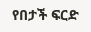የበታች ፍርድ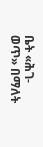ቤት «ሕገ-ወጥ» በማለት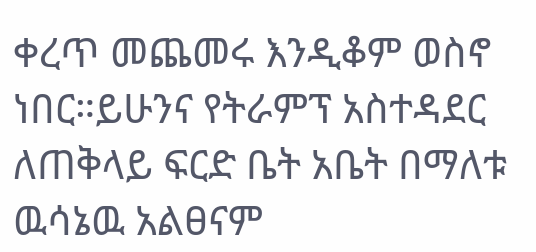ቀረጥ መጨመሩ እንዲቆም ወስኖ ነበር።ይሁንና የትራምፕ አስተዳደር ለጠቅላይ ፍርድ ቤት አቤት በማለቱ ዉሳኔዉ አልፀናም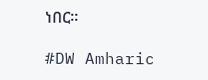ነበር።

#DW Amharic